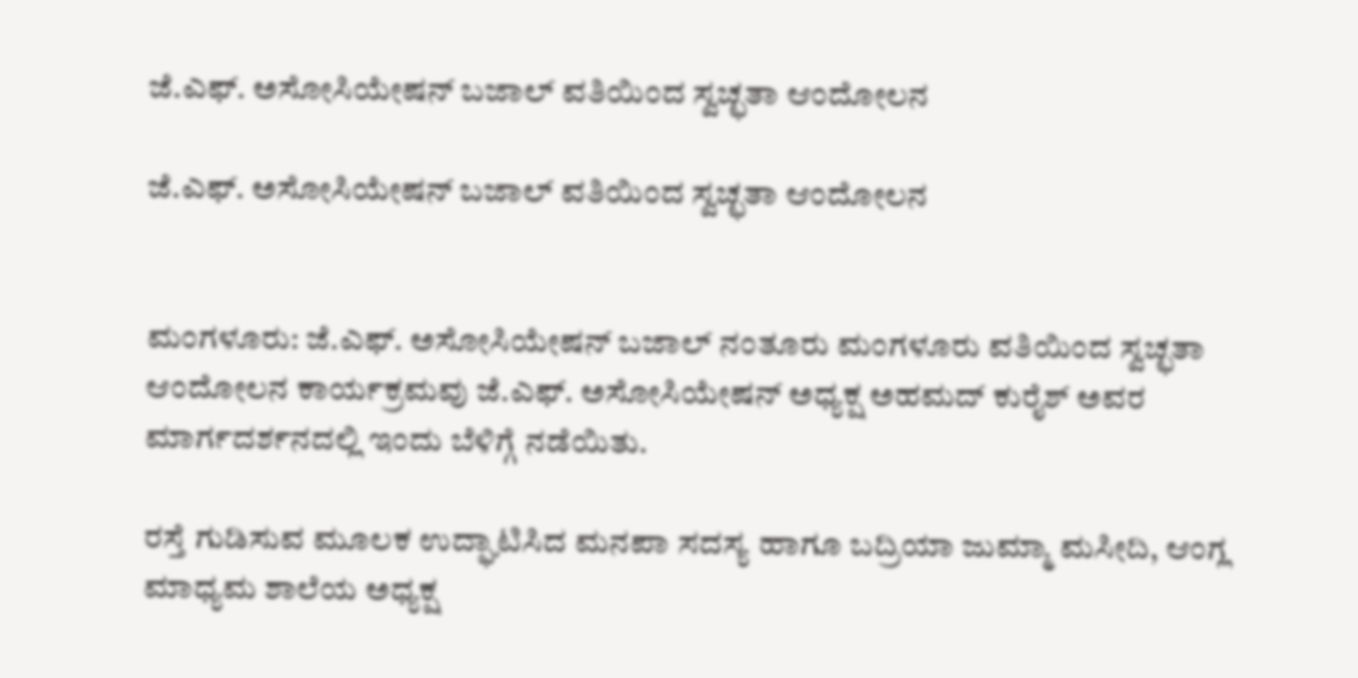ಜೆ.ಎಫ್. ಅಸೋಸಿಯೇಷನ್ ಬಜಾಲ್ ವತಿಯಿಂದ ಸ್ವಚ್ಛತಾ ಆಂದೋಲನ

ಜೆ.ಎಫ್. ಅಸೋಸಿಯೇಷನ್ ಬಜಾಲ್ ವತಿಯಿಂದ ಸ್ವಚ್ಛತಾ ಆಂದೋಲನ


ಮಂಗಳೂರು: ಜೆ.ಎಫ್. ಅಸೋಸಿಯೇಷನ್ ಬಜಾಲ್ ನಂತೂರು ಮಂಗಳೂರು ವತಿಯಿಂದ ಸ್ವಚ್ಛತಾ ಆಂದೋಲನ ಕಾರ್ಯಕ್ರಮವು ಜೆ.ಎಫ್. ಅಸೋಸಿಯೇಷನ್ ಅಧ್ಯಕ್ಷ ಅಹಮದ್ ಕುರೈಶ್ ಅವರ ಮಾರ್ಗದರ್ಶನದಲ್ಲಿ ಇಂದು ಬೆಳಿಗ್ಗೆ ನಡೆಯಿತು.

ರಸ್ತೆ ಗುಡಿಸುವ ಮೂಲಕ ಉದ್ಘಾಟಿಸಿದ ಮನಪಾ ಸದಸ್ಯ ಹಾಗೂ ಬದ್ರಿಯಾ ಜುಮ್ಮಾ ಮಸೀದಿ, ಆಂಗ್ಲ ಮಾಧ್ಯಮ ಶಾಲೆಯ ಅಧ್ಯಕ್ಷ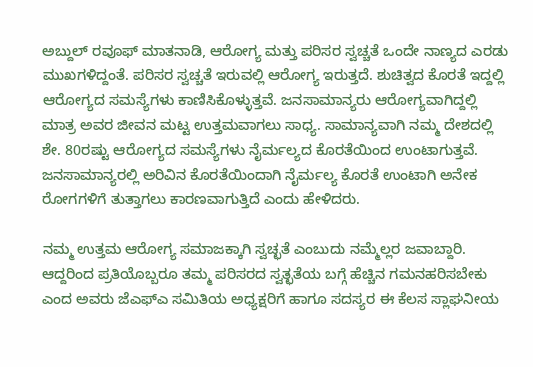ಅಬ್ದುಲ್ ರವೂಫ್ ಮಾತನಾಡಿ, ಆರೋಗ್ಯ ಮತ್ತು ಪರಿಸರ ಸ್ವಚ್ಚತೆ ಒಂದೇ ನಾಣ್ಯದ ಎರಡು ಮುಖಗಳಿದ್ದಂತೆ. ಪರಿಸರ ಸ್ವಚ್ಚತೆ ಇರುವಲ್ಲಿ ಆರೋಗ್ಯ ಇರುತ್ತದೆ. ಶುಚಿತ್ವದ ಕೊರತೆ ಇದ್ದಲ್ಲಿ ಆರೋಗ್ಯದ ಸಮಸ್ಯೆಗಳು ಕಾಣಿಸಿಕೊಳ್ಳುತ್ತವೆ. ಜನಸಾಮಾನ್ಯರು ಆರೋಗ್ಯವಾಗಿದ್ದಲ್ಲಿ ಮಾತ್ರ ಅವರ ಜೀವನ ಮಟ್ಟ ಉತ್ತಮವಾಗಲು ಸಾಧ್ಯ. ಸಾಮಾನ್ಯವಾಗಿ ನಮ್ಮ ದೇಶದಲ್ಲಿ ಶೇ. 80ರಷ್ಟು ಆರೋಗ್ಯದ ಸಮಸ್ಯೆಗಳು ನೈರ್ಮಲ್ಯದ ಕೊರತೆಯಿಂದ ಉಂಟಾಗುತ್ತವೆ. ಜನಸಾಮಾನ್ಯರಲ್ಲಿ ಅರಿವಿನ ಕೊರತೆಯಿಂದಾಗಿ ನೈರ್ಮಲ್ಯ ಕೊರತೆ ಉಂಟಾಗಿ ಅನೇಕ ರೋಗಗಳಿಗೆ ತುತ್ತಾಗಲು ಕಾರಣವಾಗುತ್ತಿದೆ ಎಂದು ಹೇಳಿದರು.

ನಮ್ಮ ಉತ್ತಮ ಆರೋಗ್ಯ ಸಮಾಜಕ್ಕಾಗಿ ಸ್ವಚ್ಛತೆ ಎಂಬುದು ನಮ್ಮೆಲ್ಲರ ಜವಾಬ್ದಾರಿ. ಆದ್ದರಿಂದ ಪ್ರತಿಯೊಬ್ಬರೂ ತಮ್ಮ ಪರಿಸರದ ಸ್ವತ್ಛತೆಯ ಬಗ್ಗೆ ಹೆಚ್ಚಿನ ಗಮನಹರಿಸಬೇಕು ಎಂದ ಅವರು ಜೆಎಫ್‌ಎ ಸಮಿತಿಯ ಅಧ್ಯಕ್ಷರಿಗೆ ಹಾಗೂ ಸದಸ್ಯರ ಈ ಕೆಲಸ ಸ್ಲಾಘನೀಯ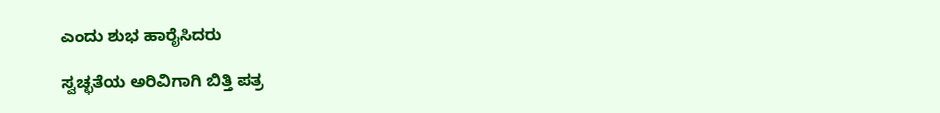ಎಂದು ಶುಭ ಹಾರೈಸಿದರು

ಸ್ವಚ್ಛತೆಯ ಅರಿವಿಗಾಗಿ ಬಿತ್ತಿ ಪತ್ರ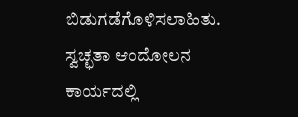ಬಿಡುಗಡೆಗೊಳಿಸಲಾಹಿತು. ಸ್ವಚ್ಛತಾ ಆಂದೋಲನ ಕಾರ್ಯದಲ್ಲಿ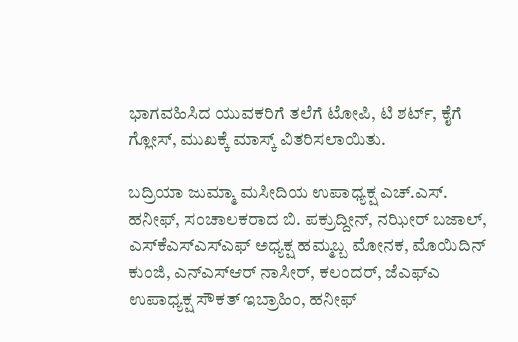ಭಾಗವಹಿಸಿದ ಯುವಕರಿಗೆ ತಲೆಗೆ ಟೋಪಿ, ಟಿ ಶರ್ಟ್, ಕೈಗೆ ಗ್ಲೋಸ್, ಮುಖಕ್ಕೆ ಮಾಸ್ಕ್ ವಿತರಿಸಲಾಯಿತು.

ಬದ್ರಿಯಾ ಜುಮ್ಮಾ ಮಸೀದಿಯ ಉಪಾಧ್ಯಕ್ಷ ಎಚ್.ಎಸ್. ಹನೀಫ್, ಸಂಚಾಲಕರಾದ ಬಿ. ಪಕ್ರುದ್ದೀನ್, ನಝೀರ್ ಬಜಾಲ್, ಎಸ್‌ಕೆಎಸ್‌ಎಸ್‌ಎಫ್ ಅಧ್ಯಕ್ಷ ಹಮ್ಮಬ್ಬ ಮೋನಕ, ಮೊಯಿದಿನ್ ಕುಂಜಿ, ಎನ್‌ಎಸ್‌ಆರ್ ನಾಸೀರ್, ಕಲಂದರ್, ಜೆಎಫ್‌ಎ ಉಪಾಧ್ಯಕ್ಷ ಸೌಕತ್ ಇಬ್ರಾಹಿಂ, ಹನೀಫ್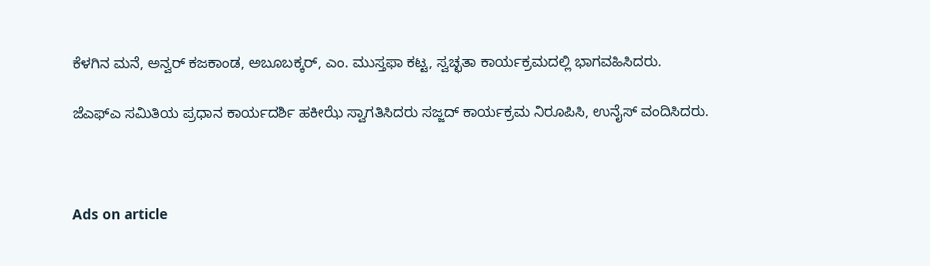ಕೆಳಗಿನ ಮನೆ, ಅನ್ವರ್ ಕಜಕಾಂಡ, ಅಬೂಬಕ್ಕರ್, ಎಂ. ಮುಸ್ತಫಾ ಕಟ್ಟ, ಸ್ವಚ್ಛತಾ ಕಾರ್ಯಕ್ರಮದಲ್ಲಿ ಭಾಗವಹಿಸಿದರು.

ಜೆಎಫ್‌ಎ ಸಮಿತಿಯ ಪ್ರಧಾನ ಕಾರ್ಯದರ್ಶಿ ಹಕೀಝೆ ಸ್ವಾಗತಿಸಿದರು ಸಜ್ಜದ್ ಕಾರ್ಯಕ್ರಮ ನಿರೂಪಿಸಿ, ಉನೈಸ್ ವಂದಿಸಿದರು.



Ads on article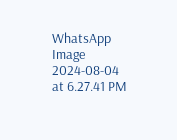WhatsApp Image 2024-08-04 at 6.27.41 PM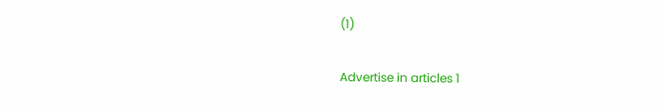(1)

Advertise in articles 1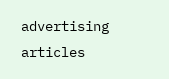advertising articles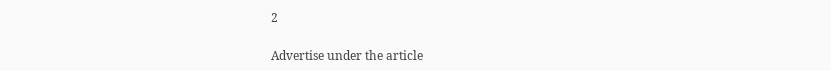2

Advertise under the article